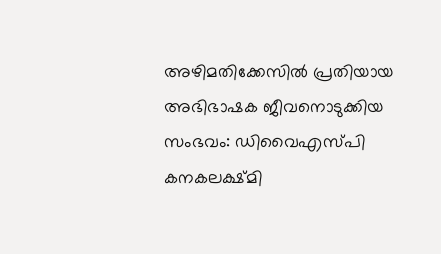അഴിമതിക്കേസിൽ പ്രതിയായ അഭിഭാഷക ജീവനൊടുക്കിയ സംഭവം: ഡിവൈഎസ്‌പി കനകലക്ഷ്മി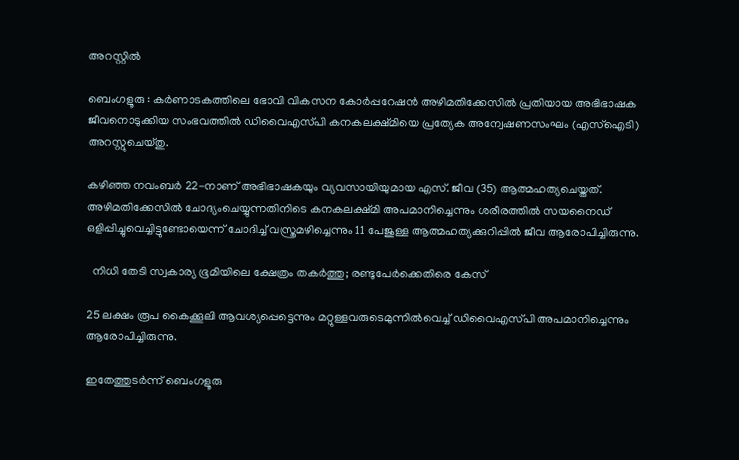അറസ്റ്റിൽ

ബെംഗളൂരു : കർണാടകത്തിലെ ഭോവി വികസന കോർപ്പറേഷൻ അഴിമതിക്കേസിൽ പ്രതിയായ അഭിഭാഷക ജീവനൊടുക്കിയ സംഭവത്തിൽ ഡിവൈഎസ്‌പി കനകലക്ഷ്മിയെ പ്രത്യേക അന്വേഷണസംഘം (എസ്ഐടി) അറസ്റ്റുചെയ്തു.

കഴിഞ്ഞ നവംബർ 22-നാണ് അഭിഭാഷകയും വ്യവസായിയുമായ എസ്. ജീവ (35) ആത്മഹത്യചെയ്തത്. അഴിമതിക്കേസിൽ ചോദ്യംചെയ്യുന്നതിനിടെ കനകലക്ഷ്മി അപമാനിച്ചെന്നും ശരീരത്തിൽ സയനൈഡ് ഒളിപ്പിച്ചുവെച്ചിട്ടുണ്ടോയെന്ന് ചോദിച്ച് വസ്ത്രമഴിച്ചെന്നും 11 പേജുള്ള ആത്മഹത്യക്കുറിപ്പിൽ ജീവ ആരോപിച്ചിരുന്നു.

  നിധി തേടി സ്വകാര്യ ഭൂമിയിലെ ക്ഷേത്രം തകർത്തു; രണ്ടുപേർക്കെതിരെ കേസ്

25 ലക്ഷം രൂപ കൈക്കൂലി ആവശ്യപ്പെട്ടെന്നും മറ്റുള്ളവരുടെമുന്നിൽവെച്ച് ഡിവൈഎസ്‌പി അപമാനിച്ചെന്നും ആരോപിച്ചിരുന്നു.

ഇതേത്തുടർന്ന് ബെംഗളൂരു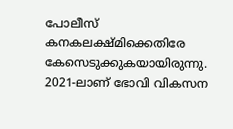പോലീസ് കനകലക്ഷ്മിക്കെതിരേ കേസെടുക്കുകയായിരുന്നു. 2021-ലാണ് ഭോവി വികസന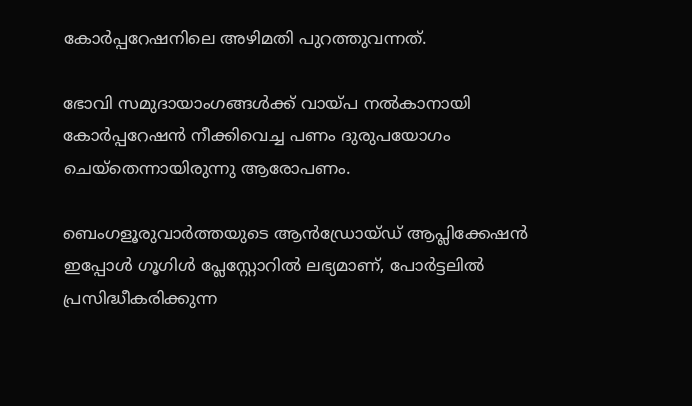കോർപ്പറേഷനിലെ അഴിമതി പുറത്തുവന്നത്.

ഭോവി സമുദായാംഗങ്ങൾക്ക് വായ്പ നൽകാനായി കോർപ്പറേഷൻ നീക്കിവെച്ച പണം ദുരുപയോഗം ചെയ്തെന്നായിരുന്നു ആരോപണം.

ബെംഗളൂരുവാർത്തയുടെ ആൻഡ്രോയ്ഡ് ആപ്ലിക്കേഷൻ ഇപ്പോൾ ഗൂഗിൾ പ്ലേസ്റ്റോറിൽ ലഭ്യമാണ്, പോർട്ടലിൽ പ്രസിദ്ധീകരിക്കുന്ന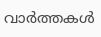വാർത്തകൾ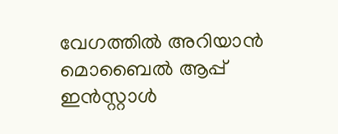വേഗത്തിൽ അറിയാൻ മൊബൈൽ ആപ്പ് ഇൻസ്റ്റാൾ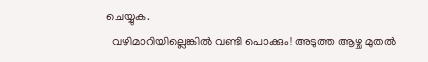ചെയ്യുക.
  വഴിമാറിയില്ലെങ്കിൽ വണ്ടി പൊക്കും! അടുത്ത ആഴ്ച മുതൽ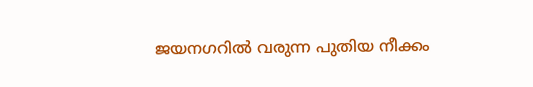ജയനഗറിൽ വരുന്ന പുതിയ നീക്കം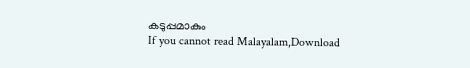കടുപ്പമാകും
If you cannot read Malayalam,Download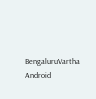BengaluruVartha Android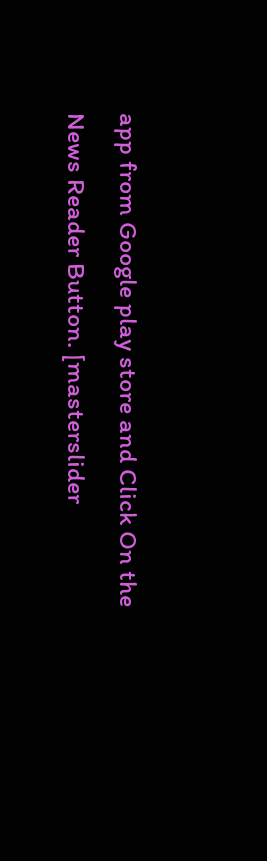app from Google play store and Click On the News Reader Button. [masterslider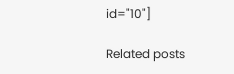id="10"]

Related posts